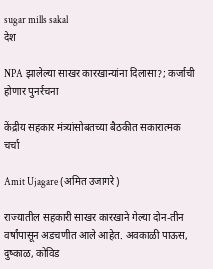sugar mills sakal
देश

NPA झालेल्या साखर कारखान्यांना दिलासा?; कर्जाची होणार पुनर्रचना

केंद्रीय सहकार मंत्र्यांसोबतच्या बैठकीत सकारात्मक चर्चा

Amit Ujagare (अमित उजागरे)

राज्यातील सहकारी साखर कारखाने गेल्या दोन-तीन वर्षांपासून अडचणीत आले आहेत. अवकाळी पाऊस, दुष्काळ, कोविड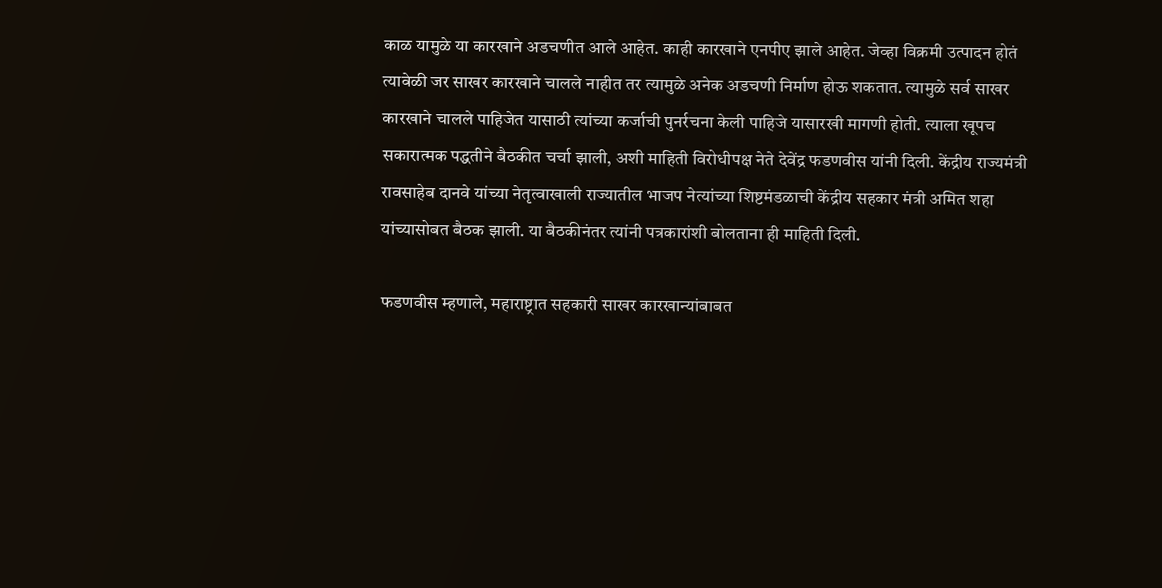काळ यामुळे या कारखाने अडचणीत आले आहेत. काही कारखाने एनपीए झाले आहेत. जेव्हा विक्रमी उत्पादन होतं त्यावेळी जर साखर कारखाने चालले नाहीत तर त्यामुळे अनेक अडचणी निर्माण होऊ शकतात. त्यामुळे सर्व साखर कारखाने चालले पाहिजेत यासाठी त्यांच्या कर्जाची पुनर्रचना केली पाहिजे यासारखी मागणी होती. त्याला खूपच सकारात्मक पद्धतीने बैठकीत चर्चा झाली, अशी माहिती विरोधीपक्ष नेते देवेंद्र फडणवीस यांनी दिली. केंद्रीय राज्यमंत्री रावसाहेब दानवे यांच्या नेतृत्वाखाली राज्यातील भाजप नेत्यांच्या शिष्टमंडळाची केंद्रीय सहकार मंत्री अमित शहा यांच्यासोबत बैठक झाली. या बैठकीनंतर त्यांनी पत्रकारांशी बोलताना ही माहिती दिली.

फडणवीस म्हणाले, महाराष्ट्रात सहकारी साखर कारखान्यांबाबत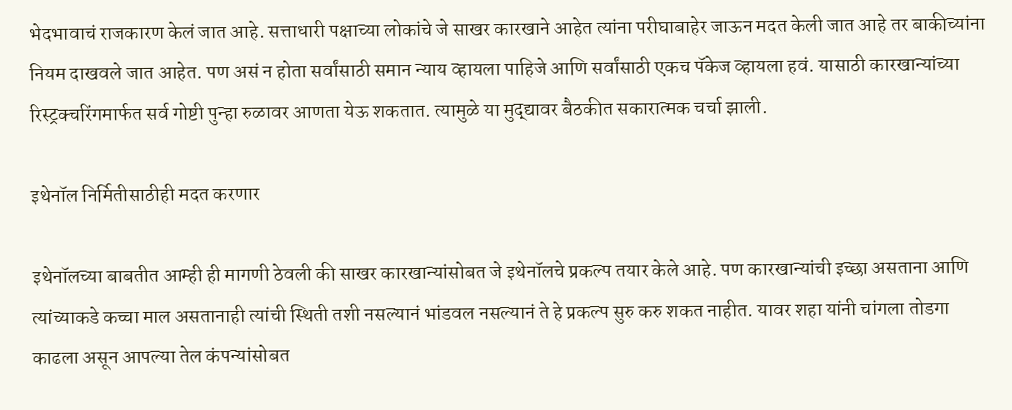भेदभावाचं राजकारण केलं जात आहे. सत्ताधारी पक्षाच्या लोकांचे जे साखर कारखाने आहेत त्यांना परीघाबाहेर जाऊन मदत केली जात आहे तर बाकीच्यांना नियम दाखवले जात आहेत. पण असं न होता सर्वांसाठी समान न्याय व्हायला पाहिजे आणि सर्वांसाठी एकच पॅकेज व्हायला हवं. यासाठी कारखान्यांच्या रिस्ट्रक्चरिंगमार्फत सर्व गोष्टी पुन्हा रुळावर आणता येऊ शकतात. त्यामुळे या मुद्द्यावर बैठकीत सकारात्मक चर्चा झाली.

इथेनॉल निर्मितीसाठीही मदत करणार

इथेनॉलच्या बाबतीत आम्ही ही मागणी ठेवली की साखर कारखान्यांसोबत जे इथेनॉलचे प्रकल्प तयार केले आहे. पण कारखान्यांची इच्छा असताना आणि त्यांच्याकडे कच्चा माल असतानाही त्यांची स्थिती तशी नसल्यानं भांडवल नसल्यानं ते हे प्रकल्प सुरु करु शकत नाहीत. यावर शहा यांनी चांगला तोडगा काढला असून आपल्या तेल कंपन्यांसोबत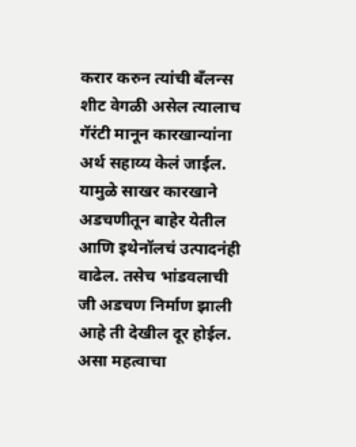करार करुन त्यांची बँलन्स शीट वेगळी असेल त्यालाच गॅरंटी मानून कारखान्यांना अर्थ सहाय्य केलं जाईल. यामुळे साखर कारखाने अडचणीतून बाहेर येतील आणि इथेनॉलचं उत्पादनंही वाढेल. तसेच भांडवलाची जी अडचण निर्माण झाली आहे ती देखील दूर होईल. असा महत्वाचा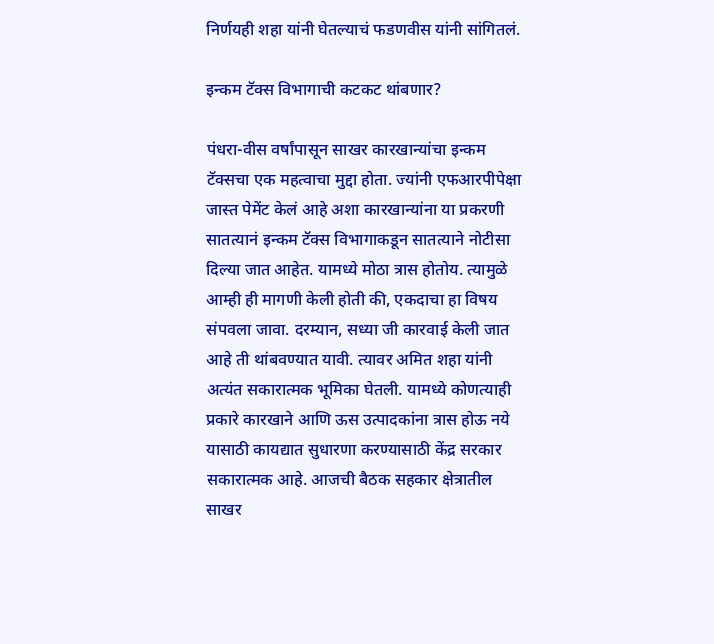निर्णयही शहा यांनी घेतल्याचं फडणवीस यांनी सांगितलं.

इन्कम टॅक्स विभागाची कटकट थांबणार?

पंधरा-वीस वर्षांपासून साखर कारखान्यांचा इन्कम टॅक्सचा एक महत्वाचा मुद्दा होता. ज्यांनी एफआरपीपेक्षा जास्त पेमेंट केलं आहे अशा कारखान्यांना या प्रकरणी सातत्यानं इन्कम टॅक्स विभागाकडून सातत्याने नोटीसा दिल्या जात आहेत. यामध्ये मोठा त्रास होतोय. त्यामुळे आम्ही ही मागणी केली होती की, एकदाचा हा विषय संपवला जावा. दरम्यान, सध्या जी कारवाई केली जात आहे ती थांबवण्यात यावी. त्यावर अमित शहा यांनी अत्यंत सकारात्मक भूमिका घेतली. यामध्ये कोणत्याही प्रकारे कारखाने आणि ऊस उत्पादकांना त्रास होऊ नये यासाठी कायद्यात सुधारणा करण्यासाठी केंद्र सरकार सकारात्मक आहे. आजची बैठक सहकार क्षेत्रातील साखर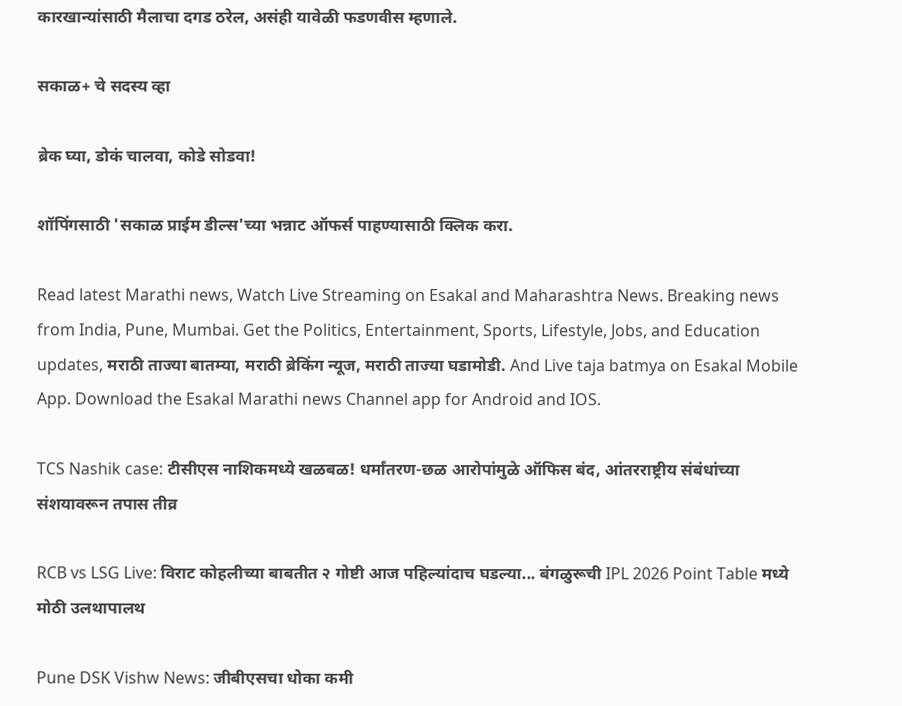कारखान्यांसाठी मैलाचा दगड ठरेल, असंही यावेळी फडणवीस म्हणाले.

सकाळ+ चे सदस्य व्हा

ब्रेक घ्या, डोकं चालवा, कोडे सोडवा!

शॉपिंगसाठी 'सकाळ प्राईम डील्स'च्या भन्नाट ऑफर्स पाहण्यासाठी क्लिक करा.

Read latest Marathi news, Watch Live Streaming on Esakal and Maharashtra News. Breaking news from India, Pune, Mumbai. Get the Politics, Entertainment, Sports, Lifestyle, Jobs, and Education updates, मराठी ताज्या बातम्या, मराठी ब्रेकिंग न्यूज, मराठी ताज्या घडामोडी. And Live taja batmya on Esakal Mobile App. Download the Esakal Marathi news Channel app for Android and IOS.

TCS Nashik case: टीसीएस नाशिकमध्ये खळबळ! धर्मांतरण-छळ आरोपांमुळे ऑफिस बंद, आंतरराष्ट्रीय संबंधांच्या संशयावरून तपास तीव्र

RCB vs LSG Live: विराट कोहलीच्या बाबतीत २ गोष्टी आज पहिल्यांदाच घडल्या... बंगळुरूची IPL 2026 Point Table मध्ये मोठी उलथापालथ

Pune DSK Vishw News: जीबीएसचा धोका कमी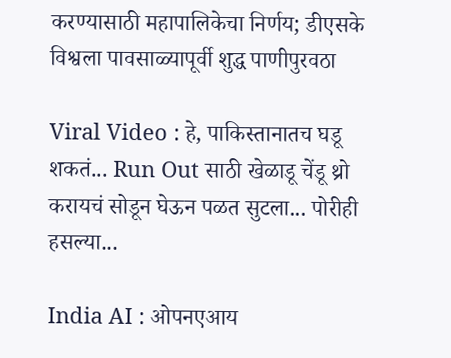करण्यासाठी महापालिकेचा निर्णय; डीएसके विश्वला पावसाळ्यापूर्वी शुद्ध पाणीपुरवठा

Viral Video : हे, पाकिस्तानातच घडू शकतं... Run Out साठी खेळाडू चेंडू थ्रो करायचं सोडून घेऊन पळत सुटला... पोरीही हसल्या...

India AI : ओपनएआय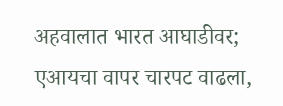अहवालात भारत आघाडीवर; एआयचा वापर चारपट वाढला,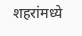शहरांमध्ये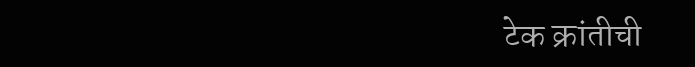टेक क्रांतीची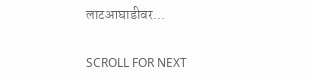लाटआघाडीवर...

SCROLL FOR NEXT